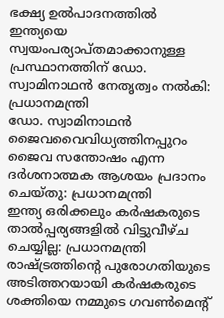ഭക്ഷ്യ ഉൽപാദനത്തിൽ ഇന്ത്യയെ സ്വയംപര്യാപ്തമാക്കാനുള്ള പ്രസ്ഥാനത്തിന് ഡോ. സ്വാമിനാഥൻ നേതൃത്വം നൽകി: പ്രധാനമന്ത്രി
ഡോ. സ്വാമിനാഥൻ ജൈവവൈവിധ്യത്തിനപ്പുറം ജൈവ സന്തോഷം എന്ന ദർശനാത്മക ആശയം പ്രദാനം ചെയ്തു: പ്രധാനമന്ത്രി
ഇന്ത്യ ഒരിക്കലും കർഷകരുടെ താൽപ്പര്യങ്ങളിൽ വിട്ടുവീഴ്ച ചെയ്യില്ല: പ്രധാനമന്ത്രി
രാഷ്ട്രത്തിന്റെ പുരോഗതിയുടെ അടിത്തറയായി കർഷകരുടെ ശക്തിയെ നമ്മുടെ ഗവൺമെന്റ്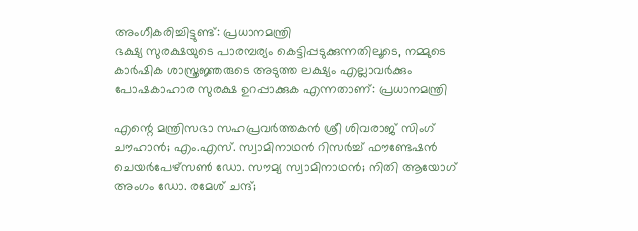അംഗീകരിച്ചിട്ടുണ്ട്: പ്രധാനമന്ത്രി
ഭക്ഷ്യ സുരക്ഷയുടെ പാരമ്പര്യം കെട്ടിപ്പടുക്കുന്നതിലൂടെ, നമ്മുടെ കാർഷിക ശാസ്ത്രജ്ഞരുടെ അടുത്ത ലക്ഷ്യം എല്ലാവർക്കും പോഷകാഹാര സുരക്ഷ ഉറപ്പാക്കുക എന്നതാണ്: പ്രധാനമന്ത്രി

എന്റെ മന്ത്രിസഭാ സഹപ്രവർത്തകൻ ശ്രീ ശിവരാജ് സിംഗ് ചൗഹാൻ; എം.എസ്. സ്വാമിനാഥൻ റിസർച്ച് ഫൗണ്ടേഷൻ ചെയർപേഴ്‌സൺ ഡോ. സൗമ്യ സ്വാമിനാഥൻ; നിതി ആയോഗ് അംഗം ഡോ. രമേശ് ചന്ദ്;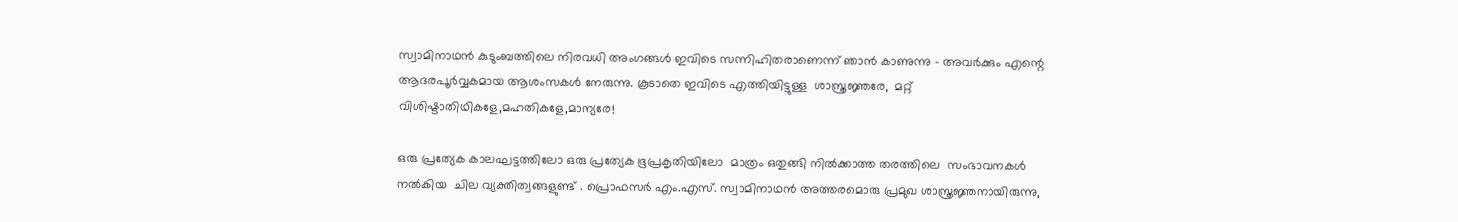സ്വാമിനാഥൻ കുടുംബത്തിലെ നിരവധി അംഗങ്ങൾ ഇവിടെ സന്നിഹിതരാണെന്ന് ഞാൻ കാണുന്നു - അവർക്കും എന്റെ ആദരപൂർവ്വകമായ ആശംസകൾ നേരുന്നു. കൂടാതെ ഇവിടെ എത്തിയിട്ടുള്ള  ശാസ്ത്രജ്ഞരേ,  മറ്റ് വിശിഷ്ടാതിഥികളേ,മഹതികളേ,മാന്യരേ!

ഒരു പ്രത്യേക കാലഘട്ടത്തിലോ ഒരു പ്രത്യേക ഭൂപ്രകൃതിയിലോ  മാത്രം ഒതുങ്ങി നിൽക്കാത്ത തരത്തിലെ  സംഭാവനകൾ  നൽകിയ  ചില വ്യക്തിത്വങ്ങളുണ്ട് . പ്രൊഫസർ എം.എസ്. സ്വാമിനാഥൻ അത്തരമൊരു പ്രമുഖ ശാസ്ത്രജ്ഞനായിരുന്നു,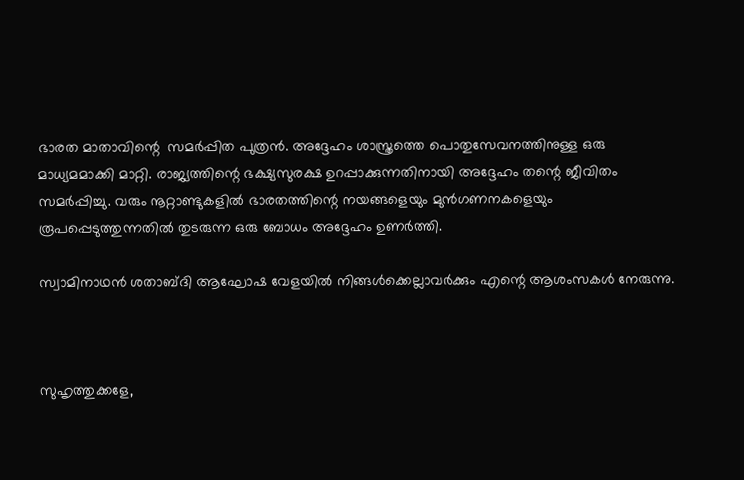ഭാരത മാതാവിന്റെ  സമർപ്പിത പുത്രൻ. അദ്ദേഹം ശാസ്ത്രത്തെ പൊതുസേവനത്തിനുള്ള ഒരു മാധ്യമമാക്കി മാറ്റി. രാജ്യത്തിന്റെ ഭക്ഷ്യസുരക്ഷ ഉറപ്പാക്കുന്നതിനായി അദ്ദേഹം തന്റെ ജീവിതം സമർപ്പിച്ചു. വരും നൂറ്റാണ്ടുകളിൽ ഭാരതത്തിന്റെ നയങ്ങളെയും മുൻഗണനകളെയും രൂപപ്പെടുത്തുന്നതിൽ തുടരുന്ന ഒരു ബോധം അദ്ദേഹം ഉണർത്തി.

സ്വാമിനാഥൻ ശതാബ്ദി ആഘോഷ വേളയിൽ നിങ്ങൾക്കെല്ലാവർക്കും എന്റെ ആശംസകൾ നേരുന്നു.



സുഹൃത്തുക്കളേ,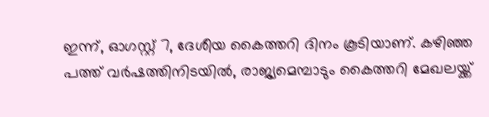ഇന്ന്, ഓഗസ്റ്റ് 7, ദേശീയ കൈത്തറി ദിനം കൂടിയാണ്. കഴിഞ്ഞ പത്ത് വർഷത്തിനിടയിൽ, രാജ്യമെമ്പാടും കൈത്തറി മേഖലയ്ക്ക്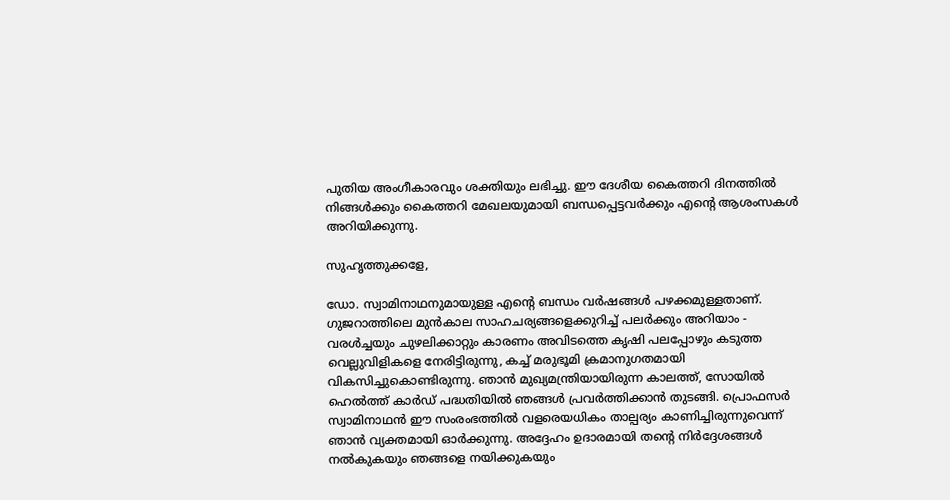പുതിയ അംഗീകാരവും ശക്തിയും ലഭിച്ചു. ഈ ദേശീയ കൈത്തറി ദിനത്തിൽ നിങ്ങൾക്കും കൈത്തറി മേഖലയുമായി ബന്ധപ്പെട്ടവർക്കും എന്റെ ആശംസകൾ അറിയിക്കുന്നു.

സുഹൃത്തുക്കളേ,

ഡോ. സ്വാമിനാഥനുമായുള്ള എന്റെ ബന്ധം വർഷങ്ങൾ പഴക്കമുള്ളതാണ്. ഗുജറാത്തിലെ മുൻകാല സാഹചര്യങ്ങളെക്കുറിച്ച് പലർക്കും അറിയാം - വരൾച്ചയും ചുഴലിക്കാറ്റും കാരണം അവിടത്തെ കൃഷി പലപ്പോഴും കടുത്ത വെല്ലുവിളികളെ നേരിട്ടിരുന്നു, കച്ച് മരുഭൂമി ക്രമാനുഗതമായി വികസിച്ചുകൊണ്ടിരുന്നു. ഞാൻ മുഖ്യമന്ത്രിയായിരുന്ന കാലത്ത്, സോയിൽ ഹെൽത്ത് കാർഡ് പദ്ധതിയിൽ ഞങ്ങൾ പ്രവർത്തിക്കാൻ തുടങ്ങി. പ്രൊഫസർ സ്വാമിനാഥൻ ഈ സംരംഭത്തിൽ വളരെയധികം താല്പര്യം കാണിച്ചിരുന്നുവെന്ന് ഞാൻ വ്യക്തമായി ഓർക്കുന്നു. അദ്ദേഹം ഉദാരമായി തന്റെ നിർദ്ദേശങ്ങൾ നൽകുകയും ഞങ്ങളെ നയിക്കുകയും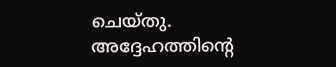ചെയ്തു. അദ്ദേഹത്തിന്റെ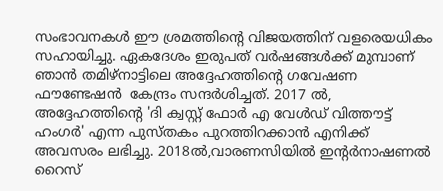സംഭാവനകൾ ഈ ശ്രമത്തിന്റെ വിജയത്തിന് വളരെയധികം സഹായിച്ചു. ഏകദേശം ഇരുപത് വർഷങ്ങൾക്ക് മുമ്പാണ് ഞാൻ തമിഴ്‌നാട്ടിലെ അദ്ദേഹത്തിന്റെ ഗവേഷണ ഫൗണ്ടേഷൻ  കേന്ദ്രം സന്ദർശിച്ചത്. 2017 ൽ, അദ്ദേഹത്തിന്റെ 'ദി ക്വസ്റ്റ് ഫോർ എ വേൾഡ് വിത്തൗട്ട് ഹംഗർ' എന്ന പുസ്തകം പുറത്തിറക്കാൻ എനിക്ക് അവസരം ലഭിച്ചു. 2018ൽ,വാരണസിയിൽ ഇന്റർനാഷണൽ റൈസ്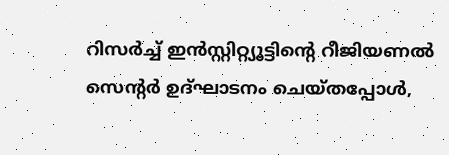റിസർച്ച് ഇൻസ്റ്റിറ്റ്യൂട്ടിന്റെ റീജിയണൽ സെന്റർ ഉദ്ഘാടനം ചെയ്തപ്പോൾ,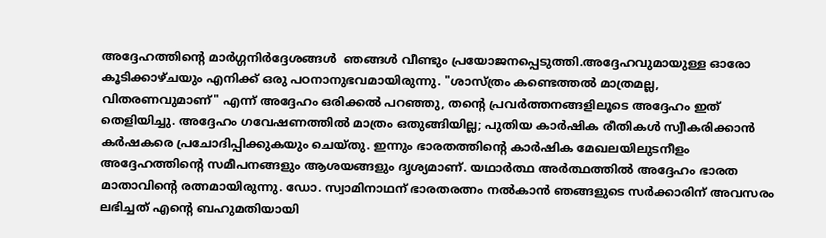അദ്ദേഹത്തിന്റെ മാർഗ്ഗനിർദ്ദേശങ്ങൾ  ഞങ്ങൾ വീണ്ടും പ്രയോജനപ്പെടുത്തി.അദ്ദേഹവുമായുള്ള ഓരോ കൂടിക്കാഴ്ചയും എനിക്ക് ഒരു പഠനാനുഭവമായിരുന്നു. "ശാസ്ത്രം കണ്ടെത്തൽ മാത്രമല്ല, വിതരണവുമാണ്" എന്ന് അദ്ദേഹം ഒരിക്കൽ പറഞ്ഞു, തന്റെ പ്രവർത്തനങ്ങളിലൂടെ അദ്ദേഹം ഇത് തെളിയിച്ചു. അദ്ദേഹം ഗവേഷണത്തിൽ മാത്രം ഒതുങ്ങിയില്ല; പുതിയ കാർഷിക രീതികൾ സ്വീകരിക്കാൻ കർഷകരെ പ്രചോദിപ്പിക്കുകയും ചെയ്തു. ഇന്നും ഭാരതത്തിന്റെ കാർഷിക മേഖലയിലുടനീളം അദ്ദേഹത്തിന്റെ സമീപനങ്ങളും ആശയങ്ങളും ദൃശ്യമാണ്. യഥാർത്ഥ അർത്ഥത്തിൽ അദ്ദേഹം ഭാരത മാതാവിന്റെ രത്നമായിരുന്നു. ഡോ. സ്വാമിനാഥന് ഭാരതരത്നം നൽകാൻ ഞങ്ങളുടെ സർക്കാരിന് അവസരം ലഭിച്ചത് എന്റെ ബഹുമതിയായി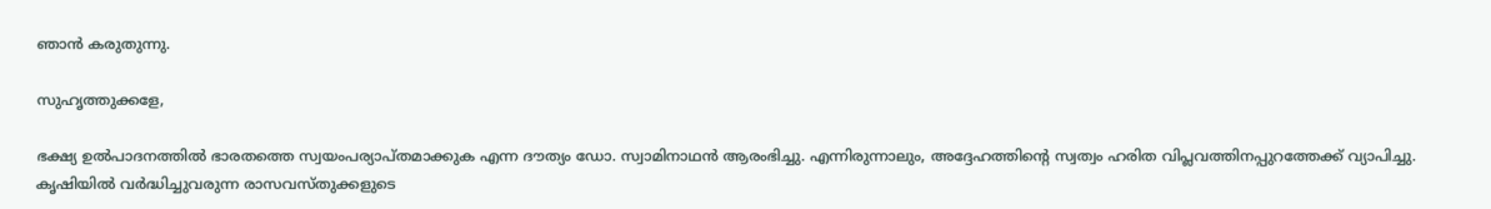ഞാൻ കരുതുന്നു.

സുഹൃത്തുക്കളേ,

ഭക്ഷ്യ ഉൽപാദനത്തിൽ ഭാരതത്തെ സ്വയംപര്യാപ്തമാക്കുക എന്ന ദൗത്യം ഡോ. സ്വാമിനാഥൻ ആരംഭിച്ചു. എന്നിരുന്നാലും, അദ്ദേഹത്തിന്റെ സ്വത്വം ഹരിത വിപ്ലവത്തിനപ്പുറത്തേക്ക് വ്യാപിച്ചു. കൃഷിയിൽ വർദ്ധിച്ചുവരുന്ന രാസവസ്തുക്കളുടെ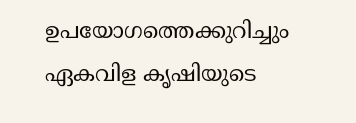ഉപയോഗത്തെക്കുറിച്ചും ഏകവിള കൃഷിയുടെ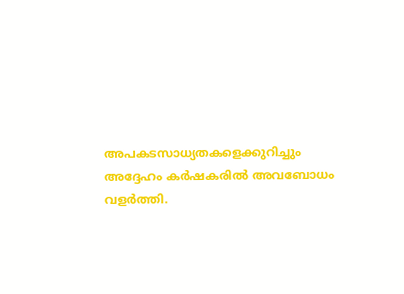അപകടസാധ്യതകളെക്കുറിച്ചും അദ്ദേഹം കർഷകരിൽ അവബോധം വളർത്തി.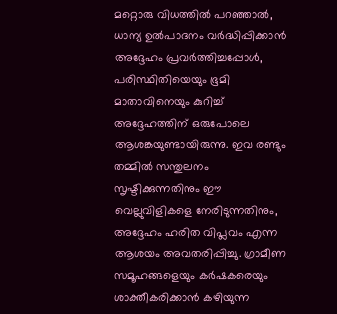മറ്റൊരു വിധത്തിൽ പറഞ്ഞാൽ, ധാന്യ ഉൽപാദനം വർദ്ധിപ്പിക്കാൻ അദ്ദേഹം പ്രവർത്തിച്ചപ്പോൾ, പരിസ്ഥിതിയെയും ഭൂമി മാതാവിനെയും കുറിച്ച് അദ്ദേഹത്തിന് ഒരുപോലെ ആശങ്കയുണ്ടായിരുന്നു. ഇവ രണ്ടും തമ്മിൽ സന്തുലനം  സൃഷ്ടിക്കുന്നതിനും ഈ വെല്ലുവിളികളെ നേരിടുന്നതിനും, അദ്ദേഹം ഹരിത വിപ്ലവം എന്ന ആശയം അവതരിപ്പിച്ചു. ഗ്രാമീണ സമൂഹങ്ങളെയും കർഷകരെയും ശാക്തീകരിക്കാൻ കഴിയുന്ന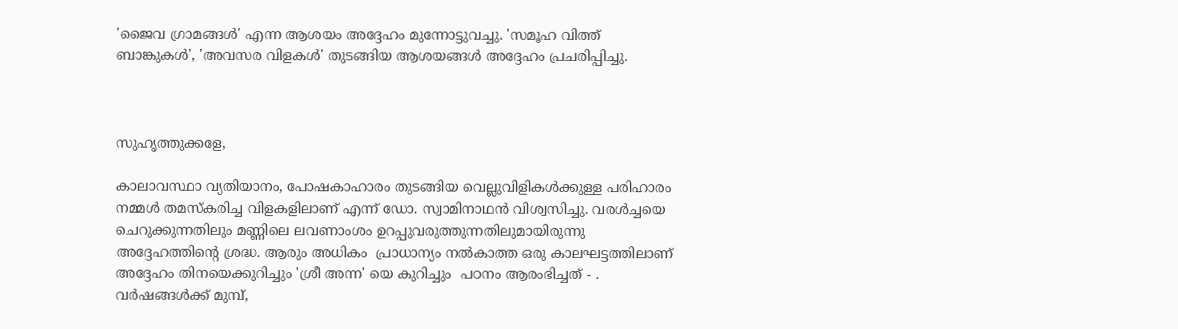'ജൈവ ഗ്രാമങ്ങൾ' എന്ന ആശയം അദ്ദേഹം മുന്നോട്ടുവച്ചു. 'സമൂഹ വിത്ത് ബാങ്കുകൾ', 'അവസര വിളകൾ' തുടങ്ങിയ ആശയങ്ങൾ അദ്ദേഹം പ്രചരിപ്പിച്ചു.



സുഹൃത്തുക്കളേ,

കാലാവസ്ഥാ വ്യതിയാനം, പോഷകാഹാരം തുടങ്ങിയ വെല്ലുവിളികൾക്കുള്ള പരിഹാരം നമ്മൾ തമസ്കരിച്ച വിളകളിലാണ് എന്ന് ഡോ. സ്വാമിനാഥൻ വിശ്വസിച്ചു. വരൾച്ചയെ ചെറുക്കുന്നതിലും മണ്ണിലെ ലവണാംശം ഉറപ്പുവരുത്തുന്നതിലുമായിരുന്നു അദ്ദേഹത്തിന്റെ ശ്രദ്ധ. ആരും അധികം  പ്രാധാന്യം നൽകാത്ത ഒരു കാലഘട്ടത്തിലാണ് അദ്ദേഹം തിനയെക്കുറിച്ചും 'ശ്രീ അന്ന' യെ കുറിച്ചും  പഠനം ആരംഭിച്ചത് - . വർഷങ്ങൾക്ക് മുമ്പ്,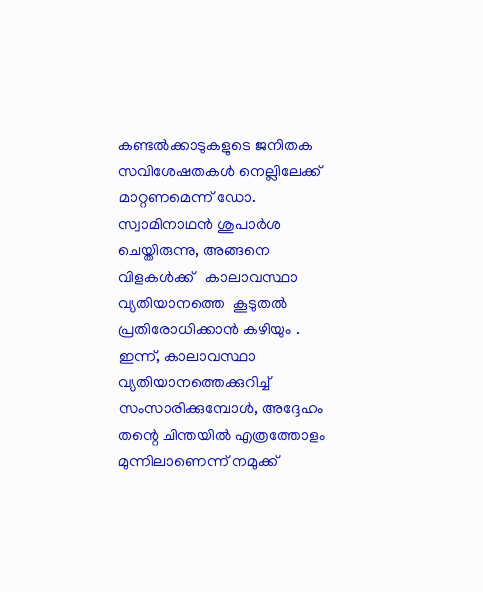കണ്ടൽക്കാടുകളുടെ ജനിതക സവിശേഷതകൾ നെല്ലിലേക്ക് മാറ്റണമെന്ന് ഡോ. സ്വാമിനാഥൻ ശുപാർശ ചെയ്തിരുന്നു, അങ്ങനെ വിളകൾക്ക്   കാലാവസ്ഥാ വ്യതിയാനത്തെ  കൂടുതൽ പ്രതിരോധിക്കാൻ കഴിയും . ഇന്ന്, കാലാവസ്ഥാ വ്യതിയാനത്തെക്കുറിച്ച് സംസാരിക്കുമ്പോൾ, അദ്ദേഹം തന്റെ ചിന്തയിൽ എത്രത്തോളം മുന്നിലാണെന്ന് നമുക്ക്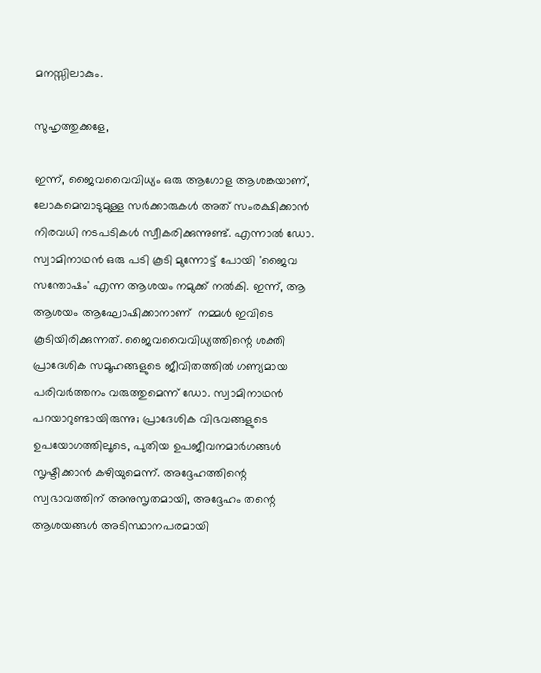മനസ്സിലാകും.

സുഹൃത്തുക്കളേ,

ഇന്ന്, ജൈവവൈവിധ്യം ഒരു ആഗോള ആശങ്കയാണ്, ലോകമെമ്പാടുമുള്ള സർക്കാരുകൾ അത് സംരക്ഷിക്കാൻ നിരവധി നടപടികൾ സ്വീകരിക്കുന്നുണ്ട്. എന്നാൽ ഡോ. സ്വാമിനാഥൻ ഒരു പടി കൂടി മുന്നോട്ട് പോയി 'ജൈവ സന്തോഷം' എന്ന ആശയം നമുക്ക് നൽകി. ഇന്ന്, ആ ആശയം ആഘോഷിക്കാനാണ്  നമ്മൾ ഇവിടെ കൂടിയിരിക്കുന്നത്. ജൈവവൈവിധ്യത്തിന്റെ ശക്തി പ്രാദേശിക സമൂഹങ്ങളുടെ ജീവിതത്തിൽ ഗണ്യമായ പരിവർത്തനം വരുത്തുമെന്ന് ഡോ. സ്വാമിനാഥൻ പറയാറുണ്ടായിരുന്നു; പ്രാദേശിക വിഭവങ്ങളുടെ ഉപയോഗത്തിലൂടെ, പുതിയ ഉപജീവനമാർഗങ്ങൾ സൃഷ്ടിക്കാൻ കഴിയുമെന്ന്. അദ്ദേഹത്തിന്റെ സ്വഭാവത്തിന് അനുസൃതമായി, അദ്ദേഹം തന്റെ ആശയങ്ങൾ അടിസ്ഥാനപരമായി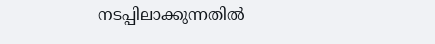നടപ്പിലാക്കുന്നതിൽ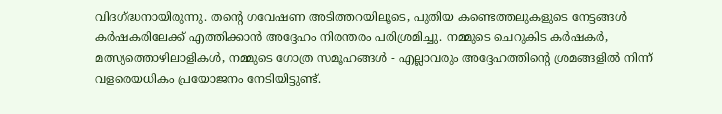വിദഗ്ദ്ധനായിരുന്നു. തന്റെ ഗവേഷണ അടിത്തറയിലൂടെ, പുതിയ കണ്ടെത്തലുകളുടെ നേട്ടങ്ങൾ കർഷകരിലേക്ക് എത്തിക്കാൻ അദ്ദേഹം നിരന്തരം പരിശ്രമിച്ചു. നമ്മുടെ ചെറുകിട കർഷകർ, മത്സ്യത്തൊഴിലാളികൾ, നമ്മുടെ ഗോത്ര സമൂഹങ്ങൾ - എല്ലാവരും അദ്ദേഹത്തിന്റെ ശ്രമങ്ങളിൽ നിന്ന് വളരെയധികം പ്രയോജനം നേടിയിട്ടുണ്ട്.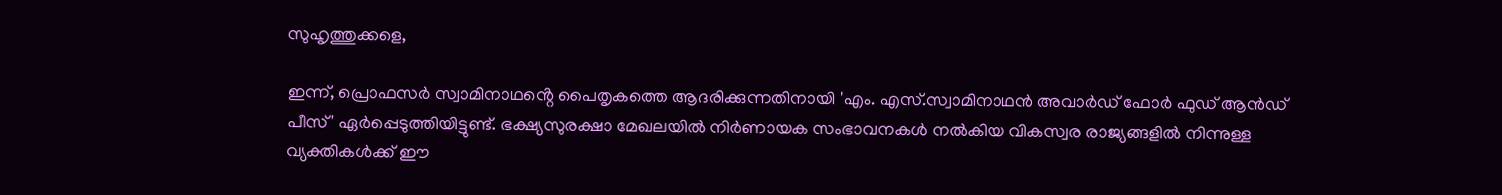സുഹൃത്തുക്കളെ,

ഇന്ന്, പ്രൊഫസർ സ്വാമിനാഥൻ്റെ പൈതൃകത്തെ ആദരിക്കുന്നതിനായി 'എം. എസ്.സ്വാമിനാഥൻ അവാർഡ് ഫോർ ഫുഡ് ആൻഡ് പീസ്' ഏർപ്പെടുത്തിയിട്ടുണ്ട്. ഭക്ഷ്യസുരക്ഷാ മേഖലയിൽ നിർണായക സംഭാവനകൾ നൽകിയ വികസ്വര രാജ്യങ്ങളിൽ നിന്നുള്ള വ്യക്തികൾക്ക് ഈ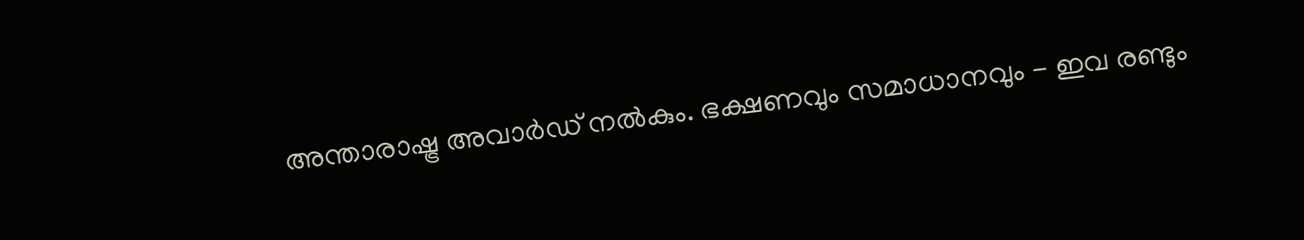അന്താരാഷ്ട്ര അവാർഡ് നൽകും. ഭക്ഷണവും സമാധാനവും - ഇവ രണ്ടും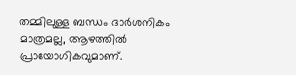തമ്മിലുള്ള ബന്ധം ദാർശനികം മാത്രമല്ല, ആഴത്തിൽ പ്രായോഗികവുമാണ്.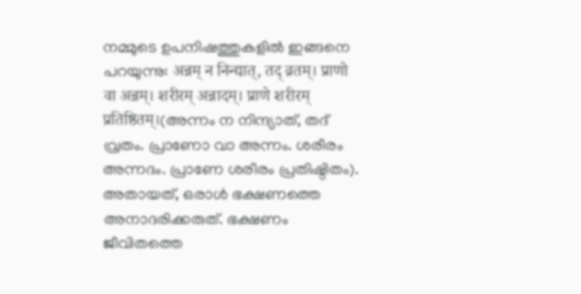നമ്മുടെ ഉപനിഷത്തുകളിൽ ഇങ്ങനെ പറയുന്നു: अन्नम् न निन्द्यात्, तद् व्रतम्। प्राणो वा अन्नम्। शरीरम् अन्नादम्। प्राणे शरीरम् प्रतिष्ठितम्।(അന്നം ന നിന്ദ്യാത്, തദ് വ്രതം. പ്രാണോ വാ അന്നം. ശരീരം അന്നദം. പ്രാണേ ശരീരം പ്രതിഷ്ഠിതം). അതായത്, ഒരാൾ ഭക്ഷണത്തെ അനാദരിക്കരുത്. ഭക്ഷണം ജീവിതത്തെ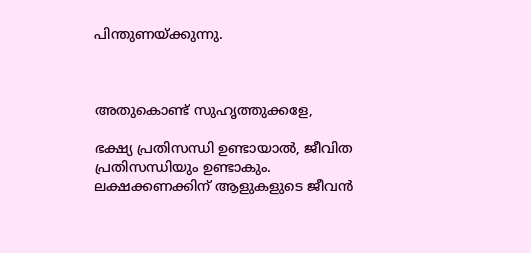പിന്തുണയ്ക്കുന്നു.



അതുകൊണ്ട് സുഹൃത്തുക്കളേ,

ഭക്ഷ്യ പ്രതിസന്ധി ഉണ്ടായാൽ, ജീവിത പ്രതിസന്ധിയും ഉണ്ടാകും. ലക്ഷക്കണക്കിന് ആളുകളുടെ ജീവൻ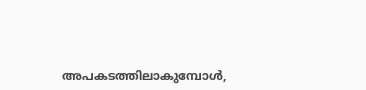അപകടത്തിലാകുമ്പോൾ,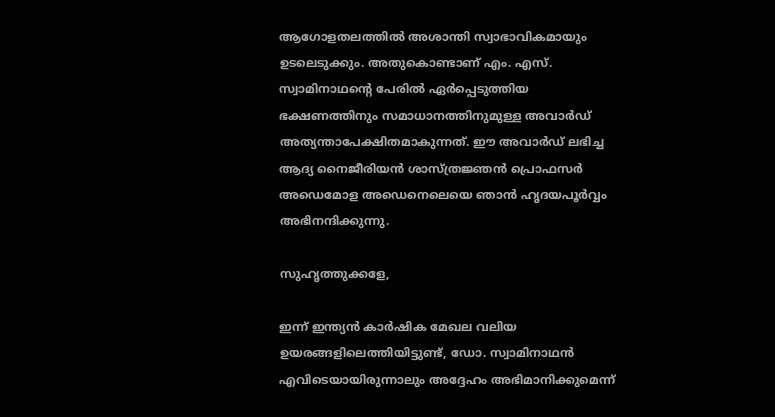ആഗോളതലത്തിൽ അശാന്തി സ്വാഭാവികമായും ഉടലെടുക്കും. അതുകൊണ്ടാണ് എം. എസ്. സ്വാമിനാഥൻ്റെ പേരിൽ ഏർപ്പെടുത്തിയ  ഭക്ഷണത്തിനും സമാധാനത്തിനുമുള്ള അവാർഡ് അത്യന്താപേക്ഷിതമാകുന്നത്. ഈ അവാർഡ് ലഭിച്ച ആദ്യ നൈജീരിയൻ ശാസ്ത്രജ്ഞൻ പ്രൊഫസർ അഡെമോള അഡെനെലെയെ ഞാൻ ഹൃദയപൂർവ്വം അഭിനന്ദിക്കുന്നു.

സുഹൃത്തുക്കളേ,

ഇന്ന് ഇന്ത്യൻ കാർഷിക മേഖല വലിയ ഉയരങ്ങളിലെത്തിയിട്ടുണ്ട്, ഡോ. സ്വാമിനാഥൻ എവിടെയായിരുന്നാലും അദ്ദേഹം അഭിമാനിക്കുമെന്ന്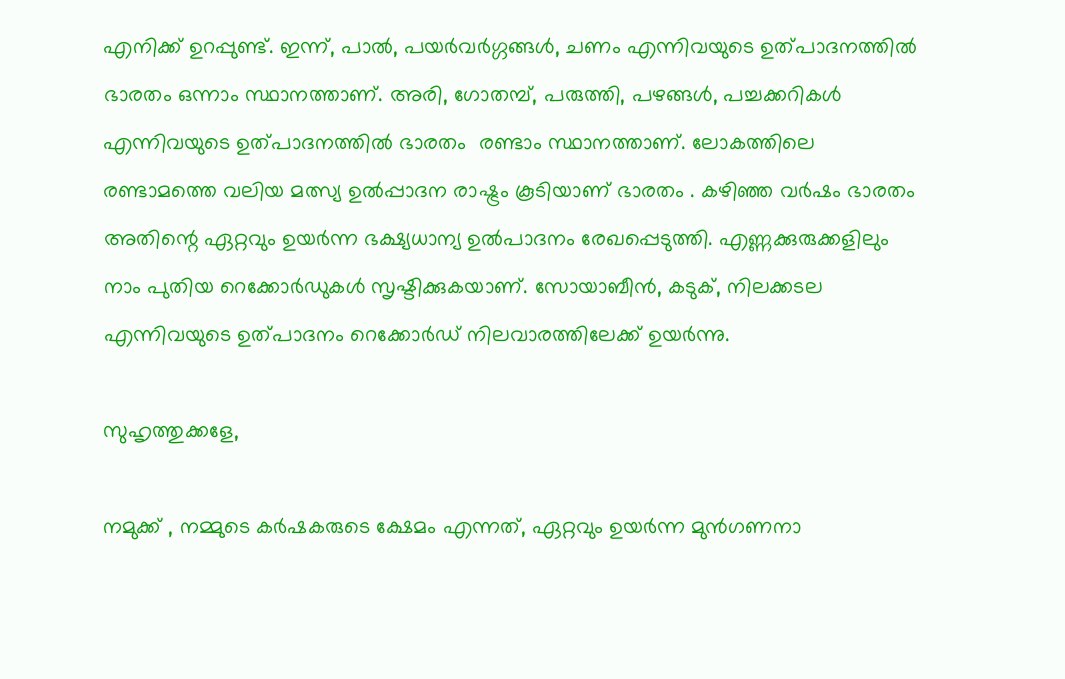എനിക്ക് ഉറപ്പുണ്ട്. ഇന്ന്, പാൽ, പയർവർഗ്ഗങ്ങൾ, ചണം എന്നിവയുടെ ഉത്പാദനത്തിൽ ഭാരതം ഒന്നാം സ്ഥാനത്താണ്. അരി, ഗോതമ്പ്, പരുത്തി, പഴങ്ങൾ, പച്ചക്കറികൾ എന്നിവയുടെ ഉത്പാദനത്തിൽ ഭാരതം  രണ്ടാം സ്ഥാനത്താണ്. ലോകത്തിലെ രണ്ടാമത്തെ വലിയ മത്സ്യ ഉൽപ്പാദന രാഷ്ട്രം കൂടിയാണ് ഭാരതം . കഴിഞ്ഞ വർഷം ഭാരതം  അതിന്റെ ഏറ്റവും ഉയർന്ന ഭക്ഷ്യധാന്യ ഉൽപാദനം രേഖപ്പെടുത്തി. എണ്ണക്കുരുക്കളിലും നാം പുതിയ റെക്കോർഡുകൾ സൃഷ്ടിക്കുകയാണ്. സോയാബീൻ, കടുക്, നിലക്കടല എന്നിവയുടെ ഉത്പാദനം റെക്കോർഡ് നിലവാരത്തിലേക്ക് ഉയർന്നു.

സുഹൃത്തുക്കളേ,

നമുക്ക് , നമ്മുടെ കർഷകരുടെ ക്ഷേമം എന്നത്, ഏറ്റവും ഉയർന്ന മുൻഗണനാ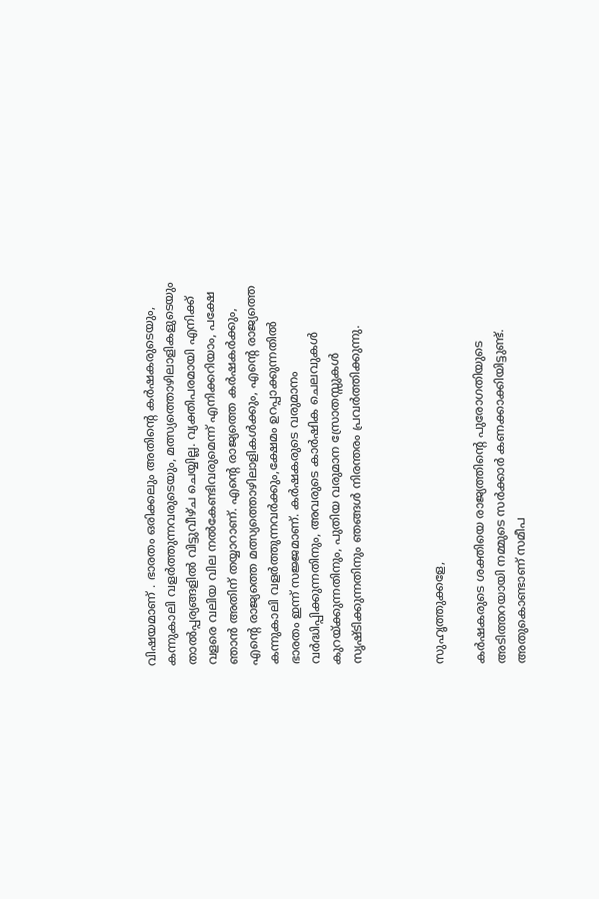വിഷയമാണ് . ഭാരതം ഒരിക്കലും അതിന്റെ കർഷകരുടെയും, കന്നുകാലി വളർത്തുന്നവരുടെയും, മത്സ്യത്തൊഴിലാളികളുടെയും താൽപ്പര്യങ്ങളിൽ വിട്ടുവീഴ്ച ചെയ്യില്ല. വ്യക്തിപരമായി എനിക്ക് വളരെ വലിയ വില നൽകേണ്ടിവരുമെന്ന് എനിക്കറിയാം, പക്ഷേ ഞാൻ അതിന് തയ്യാറാണ്. എന്റെ രാജ്യത്തെ കർഷകർക്കും, എന്റെ രാജ്യത്തെ മത്സ്യത്തൊഴിലാളികൾക്കും, എന്റെ രാജ്യത്തെ കന്നുകാലി വളർത്തുന്നവർക്കും,ക്ഷേമം ഉറപ്പാക്കുന്നതിൽ  ഭാരതം ഇന്ന് സജ്ജമാണ്. കർഷകരുടെ വരുമാനം വർദ്ധിപ്പിക്കുന്നതിനും, അവരുടെ കാർഷിക ചെലവുകൾ കുറയ്ക്കുന്നതിനും, പുതിയ വരുമാന സ്രോതസ്സുകൾ സൃഷ്ടിക്കുന്നതിനും ഞങ്ങൾ നിരന്തരം പ്രവർത്തിക്കുന്നു.



സുഹൃത്തുക്കളേ,

കർഷകരുടെ ശക്തിയെ രാജ്യത്തിന്റെ പുരോഗതിയുടെ അടിത്തറയായി നമ്മുടെ സർക്കാർ കണക്കാക്കിയിട്ടുണ്ട്. അതുകൊണ്ടാണ് സമീപ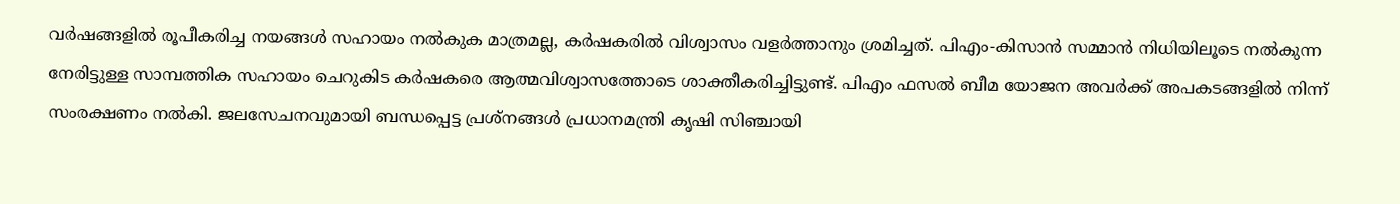വർഷങ്ങളിൽ രൂപീകരിച്ച നയങ്ങൾ സഹായം നൽകുക മാത്രമല്ല, കർഷകരിൽ വിശ്വാസം വളർത്താനും ശ്രമിച്ചത്. പിഎം-കിസാൻ സമ്മാൻ നിധിയിലൂടെ നൽകുന്ന നേരിട്ടുള്ള സാമ്പത്തിക സഹായം ചെറുകിട കർഷകരെ ആത്മവിശ്വാസത്തോടെ ശാക്തീകരിച്ചിട്ടുണ്ട്. പിഎം ഫസൽ ബീമ യോജന അവർക്ക് അപകടങ്ങളിൽ നിന്ന് സംരക്ഷണം നൽകി. ജലസേചനവുമായി ബന്ധപ്പെട്ട പ്രശ്നങ്ങൾ പ്രധാനമന്ത്രി കൃഷി സിഞ്ചായി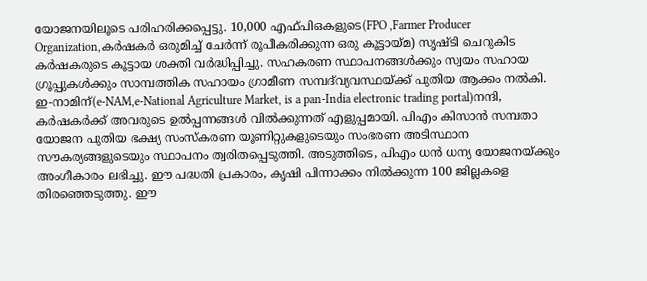യോജനയിലൂടെ പരിഹരിക്കപ്പെട്ടു. 10,000 എഫ്പിഒകളുടെ(FPO ,Farmer Producer Organization,കർഷകർ ഒരുമിച്ച് ചേർന്ന് രൂപീകരിക്കുന്ന ഒരു കൂട്ടായ്മ) സൃഷ്ടി ചെറുകിട കർഷകരുടെ കൂട്ടായ ശക്തി വർദ്ധിപ്പിച്ചു. സഹകരണ സ്ഥാപനങ്ങൾക്കും സ്വയം സഹായ ഗ്രൂപ്പുകൾക്കും സാമ്പത്തിക സഹായം ഗ്രാമീണ സമ്പദ്‌വ്യവസ്ഥയ്ക്ക് പുതിയ ആക്കം നൽകി. ഇ-നാമിന്(e-NAM,e-National Agriculture Market, is a pan-India electronic trading portal)നന്ദി, കർഷകർക്ക് അവരുടെ ഉൽപ്പന്നങ്ങൾ വിൽക്കുന്നത് എളുപ്പമായി. പിഎം കിസാൻ സമ്പതാ  യോജന പുതിയ ഭക്ഷ്യ സംസ്കരണ യൂണിറ്റുകളുടെയും സംഭരണ അടിസ്ഥാന സൗകര്യങ്ങളുടെയും സ്ഥാപനം ത്വരിതപ്പെടുത്തി. അടുത്തിടെ, പിഎം ധൻ ധന്യ യോജനയ്ക്കും അംഗീകാരം ലഭിച്ചു. ഈ പദ്ധതി പ്രകാരം, കൃഷി പിന്നാക്കം നിൽക്കുന്ന 100 ജില്ലകളെ തിരഞ്ഞെടുത്തു. ഈ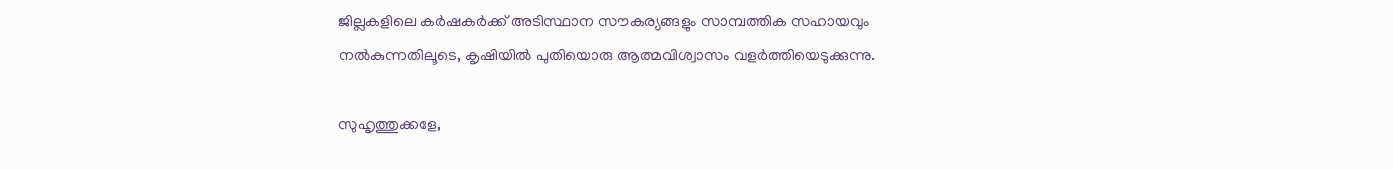ജില്ലകളിലെ കർഷകർക്ക് അടിസ്ഥാന സൗകര്യങ്ങളും സാമ്പത്തിക സഹായവും നൽകുന്നതിലൂടെ, കൃഷിയിൽ പുതിയൊരു ആത്മവിശ്വാസം വളർത്തിയെടുക്കുന്നു.

സുഹൃത്തുക്കളേ,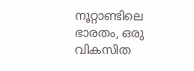നൂറ്റാണ്ടിലെ ഭാരതം, ഒരു വികസിത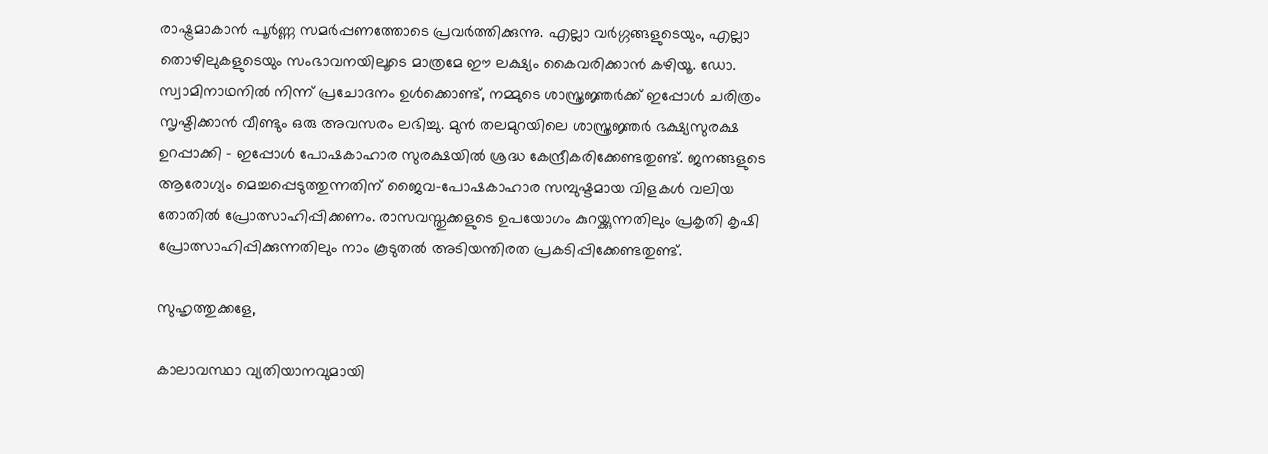രാഷ്ട്രമാകാൻ പൂർണ്ണ സമർപ്പണത്തോടെ പ്രവർത്തിക്കുന്നു. എല്ലാ വർഗ്ഗങ്ങളുടെയും, എല്ലാ തൊഴിലുകളുടെയും സംഭാവനയിലൂടെ മാത്രമേ ഈ ലക്ഷ്യം കൈവരിക്കാൻ കഴിയൂ. ഡോ. സ്വാമിനാഥനിൽ നിന്ന് പ്രചോദനം ഉൾക്കൊണ്ട്, നമ്മുടെ ശാസ്ത്രജ്ഞർക്ക് ഇപ്പോൾ ചരിത്രം സൃഷ്ടിക്കാൻ വീണ്ടും ഒരു അവസരം ലഭിച്ചു. മുൻ തലമുറയിലെ ശാസ്ത്രജ്ഞർ ഭക്ഷ്യസുരക്ഷ ഉറപ്പാക്കി - ഇപ്പോൾ പോഷകാഹാര സുരക്ഷയിൽ ശ്രദ്ധ കേന്ദ്രീകരിക്കേണ്ടതുണ്ട്. ജനങ്ങളുടെ ആരോഗ്യം മെച്ചപ്പെടുത്തുന്നതിന് ജൈവ-പോഷകാഹാര സമ്പുഷ്ടമായ വിളകൾ വലിയ തോതിൽ പ്രോത്സാഹിപ്പിക്കണം. രാസവസ്തുക്കളുടെ ഉപയോഗം കുറയ്ക്കുന്നതിലും പ്രകൃതി കൃഷി പ്രോത്സാഹിപ്പിക്കുന്നതിലും നാം കൂടുതൽ അടിയന്തിരത പ്രകടിപ്പിക്കേണ്ടതുണ്ട്.

സുഹൃത്തുക്കളേ,

കാലാവസ്ഥാ വ്യതിയാനവുമായി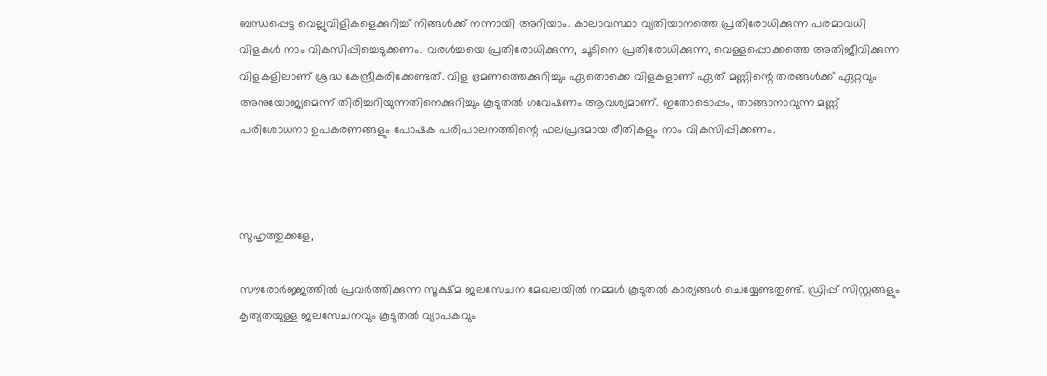ബന്ധപ്പെട്ട വെല്ലുവിളികളെക്കുറിച്ച് നിങ്ങൾക്ക് നന്നായി അറിയാം. കാലാവസ്ഥാ വ്യതിയാനത്തെ പ്രതിരോധിക്കുന്ന പരമാവധി വിളകൾ നാം വികസിപ്പിച്ചെടുക്കണം. വരൾച്ചയെ പ്രതിരോധിക്കുന്ന, ചൂടിനെ പ്രതിരോധിക്കുന്ന, വെള്ളപ്പൊക്കത്തെ അതിജീവിക്കുന്ന വിളകളിലാണ് ശ്രദ്ധ കേന്ദ്രീകരിക്കേണ്ടത്. വിള ഭ്രമണത്തെക്കുറിച്ചും ഏതൊക്കെ വിളകളാണ് ഏത് മണ്ണിന്റെ തരങ്ങൾക്ക് ഏറ്റവും അനുയോജ്യമെന്ന് തിരിച്ചറിയുന്നതിനെക്കുറിച്ചും കൂടുതൽ ഗവേഷണം ആവശ്യമാണ്. ഇതോടൊപ്പം, താങ്ങാനാവുന്ന മണ്ണ് പരിശോധനാ ഉപകരണങ്ങളും പോഷക പരിപാലനത്തിന്റെ ഫലപ്രദമായ രീതികളും നാം വികസിപ്പിക്കണം.



സുഹൃത്തുക്കളേ,

സൗരോർജ്ജത്തിൽ പ്രവർത്തിക്കുന്ന സൂക്ഷ്മ ജലസേചന മേഖലയിൽ നമ്മൾ കൂടുതൽ കാര്യങ്ങൾ ചെയ്യേണ്ടതുണ്ട്. ഡ്രിപ്പ് സിസ്റ്റങ്ങളും കൃത്യതയുള്ള ജലസേചനവും കൂടുതൽ വ്യാപകവും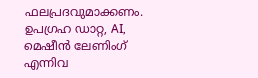ഫലപ്രദവുമാക്കണം. ഉപഗ്രഹ ഡാറ്റ, AI, മെഷീൻ ലേണിംഗ് എന്നിവ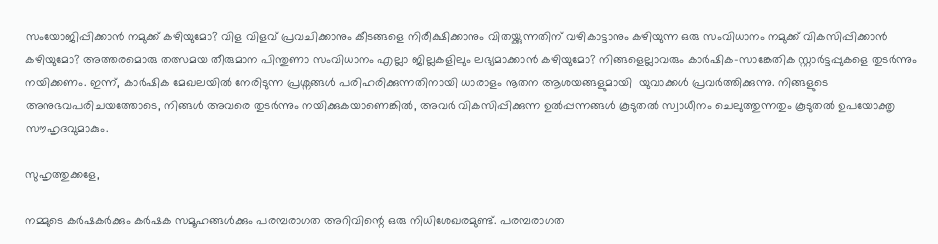സംയോജിപ്പിക്കാൻ നമുക്ക് കഴിയുമോ? വിള വിളവ് പ്രവചിക്കാനും കീടങ്ങളെ നിരീക്ഷിക്കാനും വിതയ്ക്കുന്നതിന് വഴികാട്ടാനും കഴിയുന്ന ഒരു സംവിധാനം നമുക്ക് വികസിപ്പിക്കാൻ കഴിയുമോ? അത്തരമൊരു തത്സമയ തീരുമാന പിന്തുണാ സംവിധാനം എല്ലാ ജില്ലകളിലും ലഭ്യമാക്കാൻ കഴിയുമോ? നിങ്ങളെല്ലാവരും കാർഷിക-സാങ്കേതിക സ്റ്റാർട്ടപ്പുകളെ തുടർന്നും നയിക്കണം. ഇന്ന്, കാർഷിക മേഖലയിൽ നേരിടുന്ന പ്രശ്നങ്ങൾ പരിഹരിക്കുന്നതിനായി ധാരാളം നൂതന ആശയങ്ങളുമായി  യുവാക്കൾ പ്രവർത്തിക്കുന്നു. നിങ്ങളുടെ അനുഭവപരിചയത്തോടെ, നിങ്ങൾ അവരെ തുടർന്നും നയിക്കുകയാണെങ്കിൽ, അവർ വികസിപ്പിക്കുന്ന ഉൽപ്പന്നങ്ങൾ കൂടുതൽ സ്വാധീനം ചെലുത്തുന്നതും കൂടുതൽ ഉപയോക്തൃ സൗഹൃദവുമാകും.

സുഹൃത്തുക്കളേ,

നമ്മുടെ കർഷകർക്കും കർഷക സമൂഹങ്ങൾക്കും പരമ്പരാഗത അറിവിന്റെ ഒരു നിധിശേഖരമുണ്ട്. പരമ്പരാഗത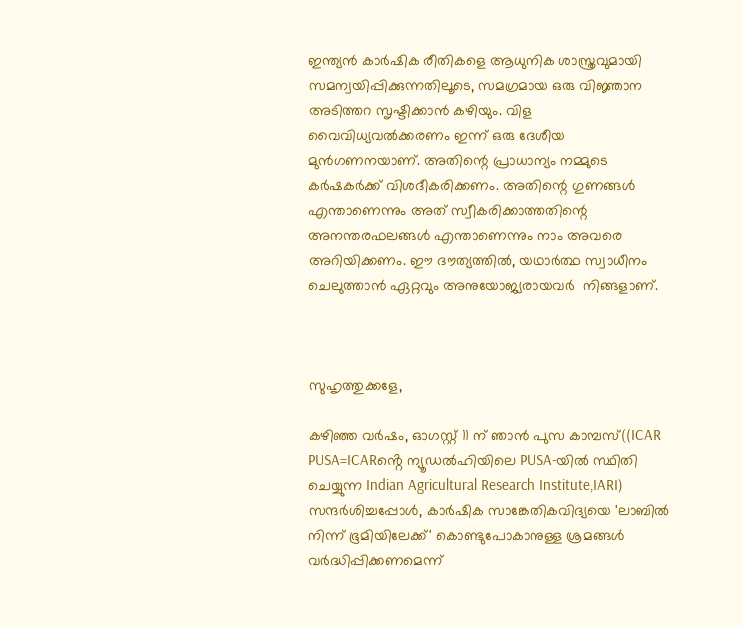ഇന്ത്യൻ കാർഷിക രീതികളെ ആധുനിക ശാസ്ത്രവുമായി സമന്വയിപ്പിക്കുന്നതിലൂടെ, സമഗ്രമായ ഒരു വിജ്ഞാന അടിത്തറ സൃഷ്ടിക്കാൻ കഴിയും. വിള വൈവിധ്യവൽക്കരണം ഇന്ന് ഒരു ദേശീയ മുൻഗണനയാണ്. അതിന്റെ പ്രാധാന്യം നമ്മുടെ കർഷകർക്ക് വിശദീകരിക്കണം. അതിന്റെ ഗുണങ്ങൾ എന്താണെന്നും അത് സ്വീകരിക്കാത്തതിന്റെ അനന്തരഫലങ്ങൾ എന്താണെന്നും നാം അവരെ  അറിയിക്കണം. ഈ ദൗത്യത്തിൽ, യഥാർത്ഥ സ്വാധീനം ചെലുത്താൻ ഏറ്റവും അനുയോജ്യരായവർ  നിങ്ങളാണ്.



സുഹൃത്തുക്കളേ,

കഴിഞ്ഞ വർഷം, ഓഗസ്റ്റ് 11 ന് ഞാൻ പുസ കാമ്പസ്((ICAR PUSA=ICARൻ്റെ ന്യൂഡൽഹിയിലെ PUSA-യിൽ സ്ഥിതി ചെയ്യുന്ന Indian Agricultural Research Institute,IARI) സന്ദർശിച്ചപ്പോൾ, കാർഷിക സാങ്കേതികവിദ്യയെ 'ലാബിൽ നിന്ന് ഭൂമിയിലേക്ക്' കൊണ്ടുപോകാനുള്ള ശ്രമങ്ങൾ വർദ്ധിപ്പിക്കണമെന്ന്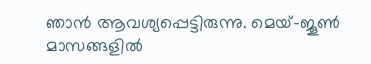ഞാൻ ആവശ്യപ്പെട്ടിരുന്നു. മെയ്-ജൂൺ മാസങ്ങളിൽ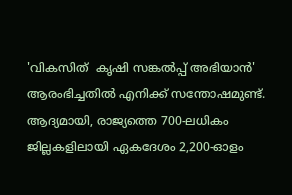'വികസിത്  കൃഷി സങ്കൽപ്പ് അഭിയാൻ' ആരംഭിച്ചതിൽ എനിക്ക് സന്തോഷമുണ്ട്. ആദ്യമായി, രാജ്യത്തെ 700-ലധികം ജില്ലകളിലായി ഏകദേശം 2,200-ഓളം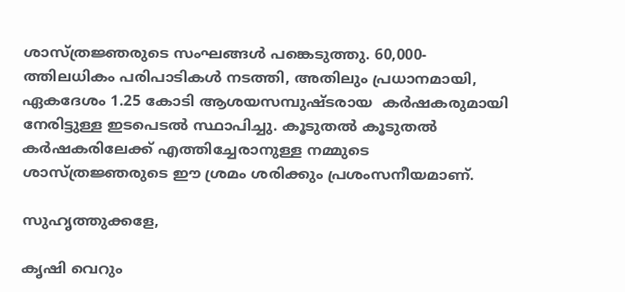ശാസ്ത്രജ്ഞരുടെ സംഘങ്ങൾ പങ്കെടുത്തു. 60,000-ത്തിലധികം പരിപാടികൾ നടത്തി, അതിലും പ്രധാനമായി, ഏകദേശം 1.25 കോടി ആശയസമ്പുഷ്ടരായ  കർഷകരുമായി നേരിട്ടുള്ള ഇടപെടൽ സ്ഥാപിച്ചു. കൂടുതൽ കൂടുതൽ കർഷകരിലേക്ക് എത്തിച്ചേരാനുള്ള നമ്മുടെ ശാസ്ത്രജ്ഞരുടെ ഈ ശ്രമം ശരിക്കും പ്രശംസനീയമാണ്.

സുഹൃത്തുക്കളേ,

കൃഷി വെറും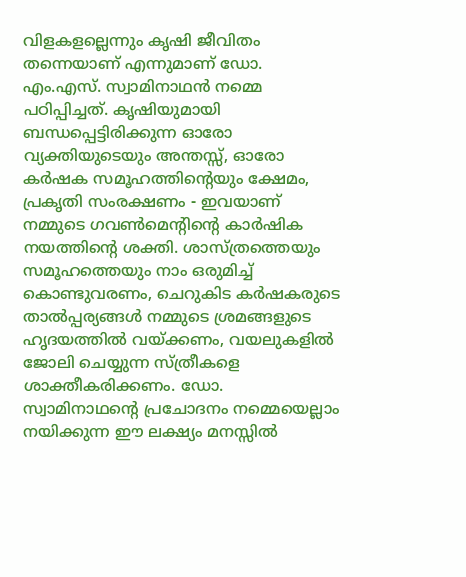വിളകളല്ലെന്നും കൃഷി ജീവിതം തന്നെയാണ് എന്നുമാണ് ഡോ. എം.എസ്. സ്വാമിനാഥൻ നമ്മെ പഠിപ്പിച്ചത്. കൃഷിയുമായി ബന്ധപ്പെട്ടിരിക്കുന്ന ഓരോ വ്യക്തിയുടെയും അന്തസ്സ്, ഓരോ കർഷക സമൂഹത്തിന്റെയും ക്ഷേമം, പ്രകൃതി സംരക്ഷണം - ഇവയാണ് നമ്മുടെ ഗവൺമെന്റിന്റെ കാർഷിക നയത്തിന്റെ ശക്തി. ശാസ്ത്രത്തെയും സമൂഹത്തെയും നാം ഒരുമിച്ച് കൊണ്ടുവരണം, ചെറുകിട കർഷകരുടെ താൽപ്പര്യങ്ങൾ നമ്മുടെ ശ്രമങ്ങളുടെ ഹൃദയത്തിൽ വയ്ക്കണം, വയലുകളിൽ ജോലി ചെയ്യുന്ന സ്ത്രീകളെ ശാക്തീകരിക്കണം. ഡോ. സ്വാമിനാഥന്റെ പ്രചോദനം നമ്മെയെല്ലാം നയിക്കുന്ന ഈ ലക്ഷ്യം മനസ്സിൽ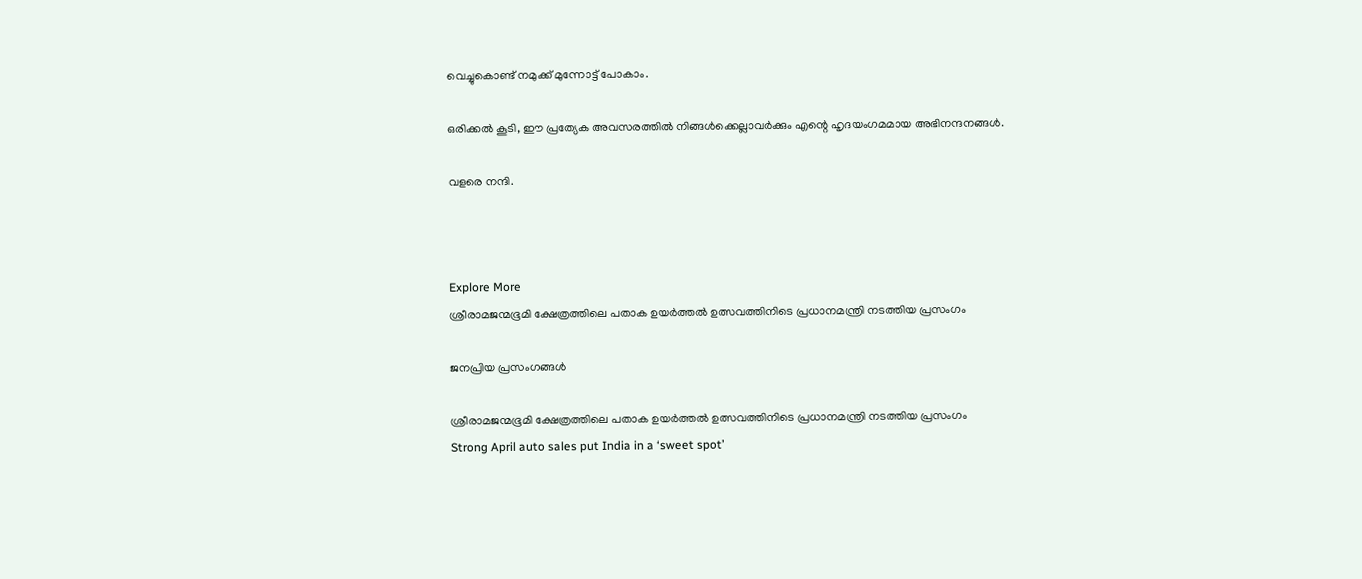വെച്ചുകൊണ്ട് നമുക്ക് മുന്നോട്ട് പോകാം.

ഒരിക്കൽ കൂടി, ഈ പ്രത്യേക അവസരത്തിൽ നിങ്ങൾക്കെല്ലാവർക്കും എന്റെ ഹൃദയംഗമമായ അഭിനന്ദനങ്ങൾ.

വളരെ നന്ദി.



Explore More
ശ്രീരാമജന്മഭൂമി ക്ഷേത്രത്തിലെ പതാക ഉയർത്തൽ ഉത്സവത്തിനിടെ പ്രധാനമന്ത്രി നടത്തിയ പ്രസംഗം

ജനപ്രിയ പ്രസംഗങ്ങൾ

ശ്രീരാമജന്മഭൂമി ക്ഷേത്രത്തിലെ പതാക ഉയർത്തൽ ഉത്സവത്തിനിടെ പ്രധാനമന്ത്രി നടത്തിയ പ്രസംഗം
Strong April auto sales put India in a ‘sweet spot’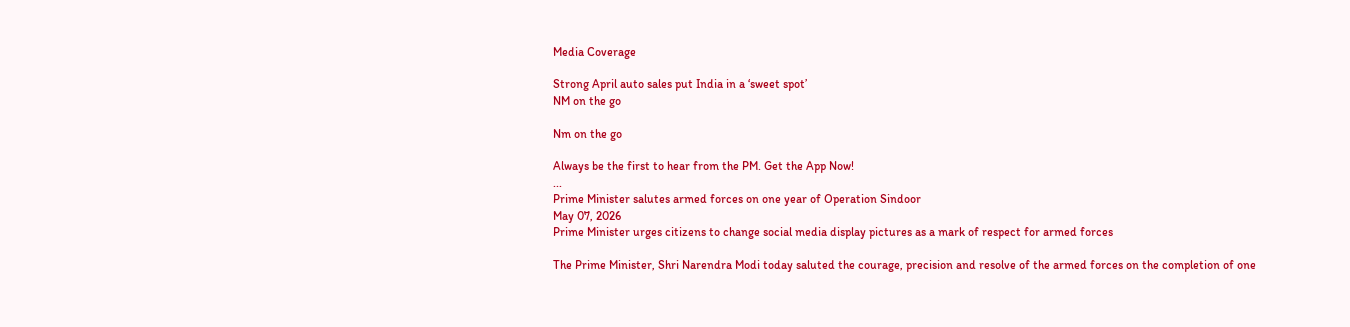Media Coverage

Strong April auto sales put India in a ‘sweet spot’
NM on the go

Nm on the go

Always be the first to hear from the PM. Get the App Now!
...
Prime Minister salutes armed forces on one year of Operation Sindoor
May 07, 2026
Prime Minister urges citizens to change social media display pictures as a mark of respect for armed forces

The Prime Minister, Shri Narendra Modi today saluted the courage, precision and resolve of the armed forces on the completion of one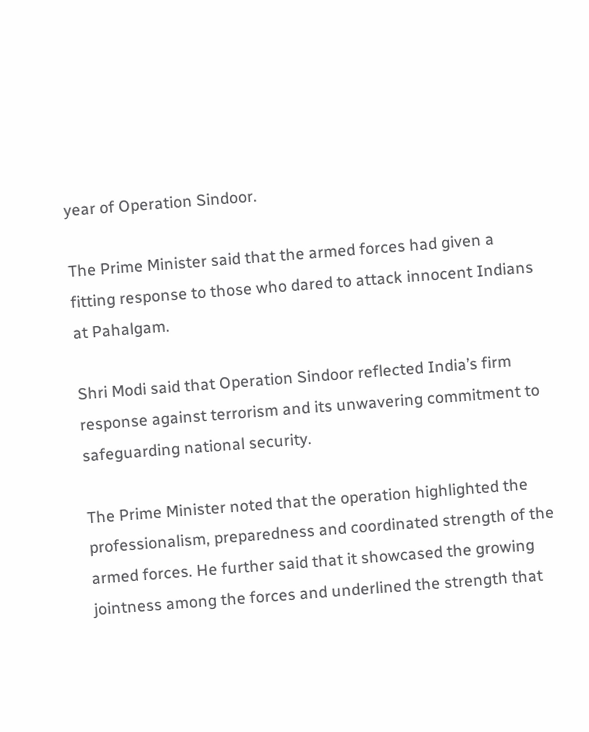year of Operation Sindoor.

The Prime Minister said that the armed forces had given a fitting response to those who dared to attack innocent Indians at Pahalgam.

Shri Modi said that Operation Sindoor reflected India’s firm response against terrorism and its unwavering commitment to safeguarding national security.

The Prime Minister noted that the operation highlighted the professionalism, preparedness and coordinated strength of the armed forces. He further said that it showcased the growing jointness among the forces and underlined the strength that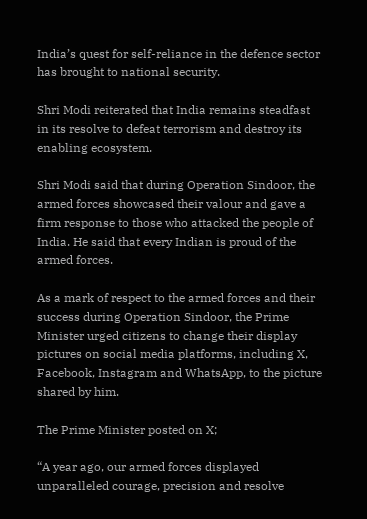India’s quest for self-reliance in the defence sector has brought to national security.

Shri Modi reiterated that India remains steadfast in its resolve to defeat terrorism and destroy its enabling ecosystem.

Shri Modi said that during Operation Sindoor, the armed forces showcased their valour and gave a firm response to those who attacked the people of India. He said that every Indian is proud of the armed forces.

As a mark of respect to the armed forces and their success during Operation Sindoor, the Prime Minister urged citizens to change their display pictures on social media platforms, including X, Facebook, Instagram and WhatsApp, to the picture shared by him.

The Prime Minister posted on X;

“A year ago, our armed forces displayed unparalleled courage, precision and resolve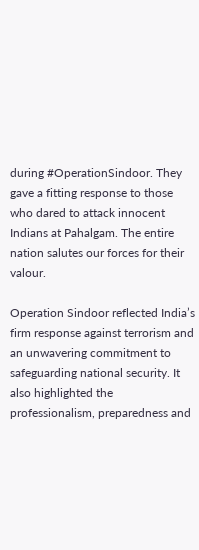during #OperationSindoor. They gave a fitting response to those who dared to attack innocent Indians at Pahalgam. The entire nation salutes our forces for their valour.

Operation Sindoor reflected India’s firm response against terrorism and an unwavering commitment to safeguarding national security. It also highlighted the professionalism, preparedness and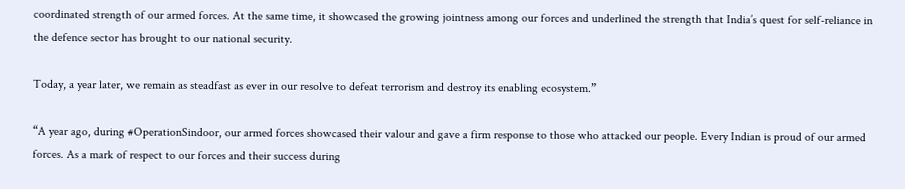coordinated strength of our armed forces. At the same time, it showcased the growing jointness among our forces and underlined the strength that India’s quest for self-reliance in the defence sector has brought to our national security.

Today, a year later, we remain as steadfast as ever in our resolve to defeat terrorism and destroy its enabling ecosystem.”

“A year ago, during #OperationSindoor, our armed forces showcased their valour and gave a firm response to those who attacked our people. Every Indian is proud of our armed forces. As a mark of respect to our forces and their success during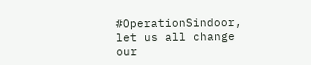#OperationSindoor, let us all change our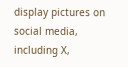display pictures on social media, including X,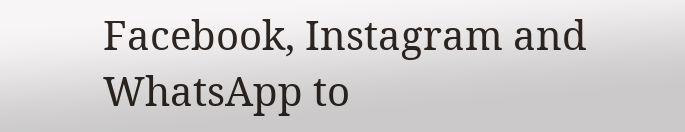Facebook, Instagram and WhatsApp to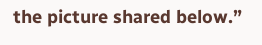the picture shared below.”